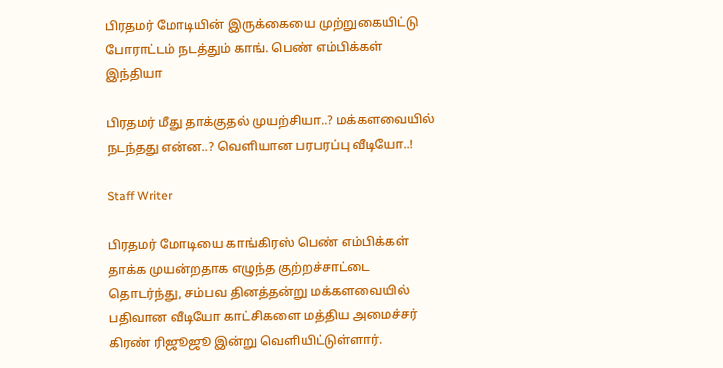பிரதமர் மோடியின் இருக்கையை முற்றுகையிட்டு போராட்டம் நடத்தும் காங். பெண் எம்பிக்கள்
இந்தியா

பிரதமர் மீது தாக்குதல் முயற்சியா..? மக்களவையில் நடந்தது என்ன..? வெளியான பரபரப்பு வீடியோ..!

Staff Writer

பிரதமர் மோடியை காங்கிரஸ் பெண் எம்பிக்கள் தாக்க முயன்றதாக எழுந்த குற்றச்சாட்டை தொடர்ந்து, சம்பவ தினத்தன்று மக்களவையில் பதிவான வீடியோ காட்சிகளை மத்திய அமைச்சர் கிரண் ரிஜூஜூ இன்று வெளியிட்டுள்ளார்.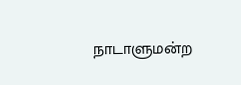நாடாளுமன்ற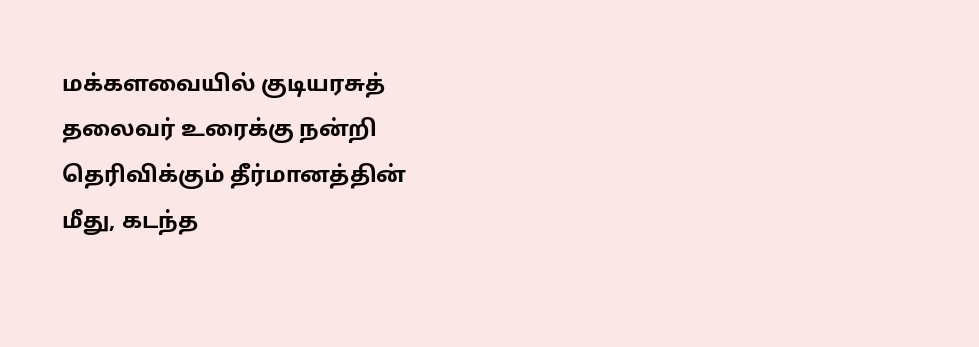மக்களவையில் குடியரசுத் தலைவர் உரைக்கு நன்றி தெரிவிக்கும் தீர்மானத்தின் மீது, கடந்த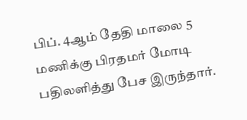பிப். 4ஆம் தேதி மாலை 5 மணிக்கு பிரதமர் மோடி பதிலளித்து பேச இருந்தார்.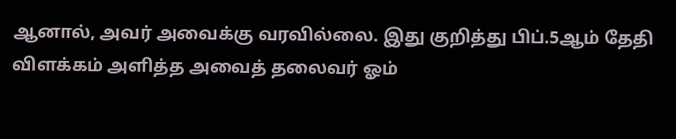ஆனால், அவர் அவைக்கு வரவில்லை. இது குறித்து பிப்.5ஆம் தேதி விளக்கம் அளித்த அவைத் தலைவர் ஓம்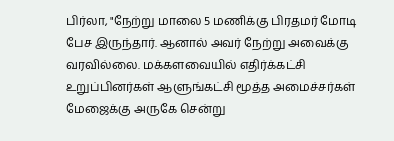பிர்லா, "நேற்று மாலை 5 மணிக்கு பிரதமர் மோடி பேச இருந்தார். ஆனால் அவர் நேற்று அவைக்கு வரவில்லை. மக்களவையில் எதிர்க்கட்சி உறுப்பினர்கள் ஆளுங்கட்சி மூத்த அமைச்சர்கள் மேஜைக்கு அருகே சென்று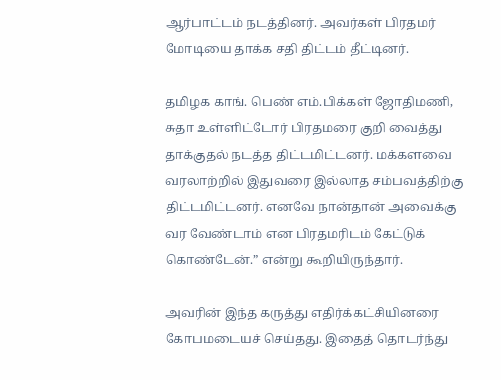ஆர்பாட்டம் நடத்தினர். அவர்கள் பிரதமர் மோடியை தாக்க சதி திட்டம் தீட்டினர்.

தமிழக காங். பெண் எம்.பிக்கள் ஜோதிமணி, சுதா உள்ளிட்டோர் பிரதமரை குறி வைத்து தாக்குதல் நடத்த திட்டமிட்டனர். மக்களவை வரலாற்றில் இதுவரை இல்லாத சம்பவத்திற்கு திட்டமிட்டனர். எனவே நான்தான் அவைக்கு வர வேண்டாம் என பிரதமரிடம் கேட்டுக் கொண்டேன்.” என்று கூறியிருந்தார்.

அவரின் இந்த கருத்து எதிர்க்கட்சியினரை கோபமடையச் செய்தது. இதைத் தொடர்ந்து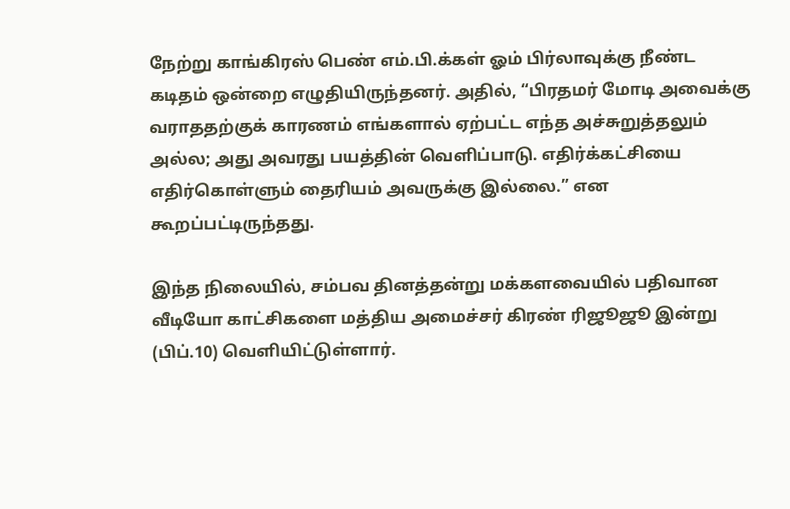நேற்று காங்கிரஸ் பெண் எம்.பி.க்கள் ஓம் பிர்லாவுக்கு நீண்ட கடிதம் ஒன்றை எழுதியிருந்தனர். அதில், “பிரதமர் மோடி அவைக்கு வராததற்குக் காரணம் எங்களால் ஏற்பட்ட எந்த அச்சுறுத்தலும் அல்ல; அது அவரது பயத்தின் வெளிப்பாடு. எதிர்க்கட்சியை எதிர்கொள்ளும் தைரியம் அவருக்கு இல்லை.” என கூறப்பட்டிருந்தது.

இந்த நிலையில், சம்பவ தினத்தன்று மக்களவையில் பதிவான வீடியோ காட்சிகளை மத்திய அமைச்சர் கிரண் ரிஜூஜூ இன்று (பிப்.10) வெளியிட்டுள்ளார்.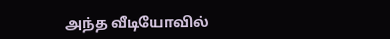அந்த வீடியோவில்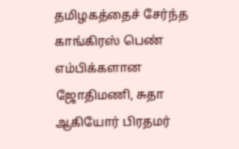தமிழகத்தைச் சேர்ந்த காங்கிரஸ் பெண் எம்பிக்களான ஜோதிமணி, சுதா ஆகியோர் பிரதமர்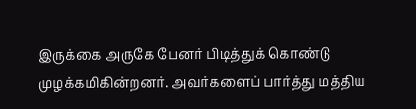இருக்கை அருகே பேனர் பிடித்துக் கொண்டு முழக்கமிகின்றனர். அவர்களைப் பார்த்து மத்திய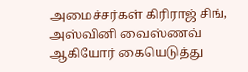அமைச்சர்கள் கிரிராஜ் சிங், அஸ்வினி வைஸ்ணவ் ஆகியோர் கையெடுத்து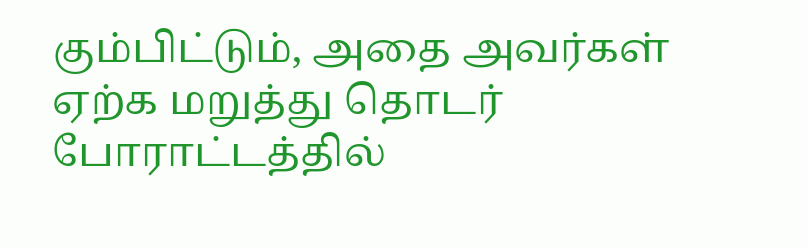கும்பிட்டும், அதை அவர்கள் ஏற்க மறுத்து தொடர் போராட்டத்தில்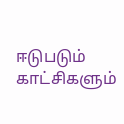ஈடுபடும் காட்சிகளும்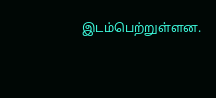இடம்பெற்றுள்ளன.